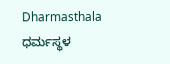Dharmasthala ಧರ್ಮಸ್ಥಳ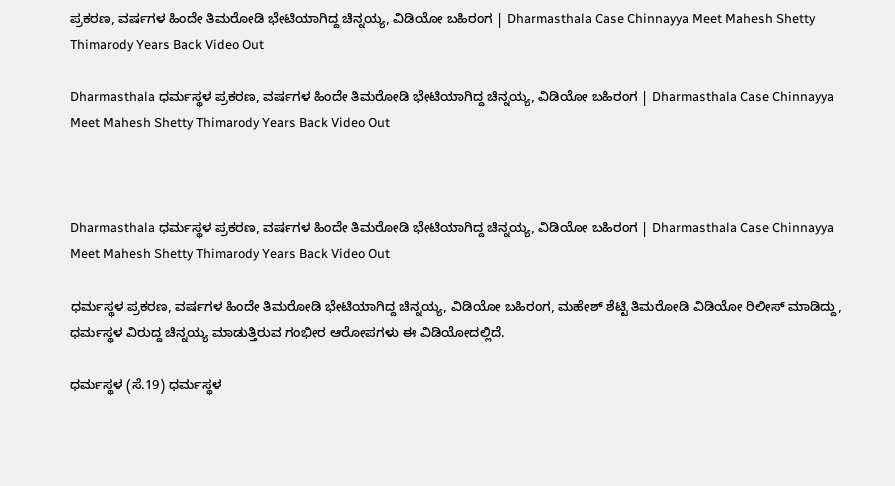ಪ್ರಕರಣ, ವರ್ಷಗಳ ಹಿಂದೇ ತಿಮರೋಡಿ ಭೇಟಿಯಾಗಿದ್ದ ಚಿನ್ನಯ್ಯ, ವಿಡಿಯೋ ಬಹಿರಂಗ | Dharmasthala Case Chinnayya Meet Mahesh Shetty Thimarody Years Back Video Out

Dharmasthala ಧರ್ಮಸ್ಥಳ ಪ್ರಕರಣ, ವರ್ಷಗಳ ಹಿಂದೇ ತಿಮರೋಡಿ ಭೇಟಿಯಾಗಿದ್ದ ಚಿನ್ನಯ್ಯ, ವಿಡಿಯೋ ಬಹಿರಂಗ | Dharmasthala Case Chinnayya Meet Mahesh Shetty Thimarody Years Back Video Out



Dharmasthala ಧರ್ಮಸ್ಥಳ ಪ್ರಕರಣ, ವರ್ಷಗಳ ಹಿಂದೇ ತಿಮರೋಡಿ ಭೇಟಿಯಾಗಿದ್ದ ಚಿನ್ನಯ್ಯ, ವಿಡಿಯೋ ಬಹಿರಂಗ | Dharmasthala Case Chinnayya Meet Mahesh Shetty Thimarody Years Back Video Out

ಧರ್ಮಸ್ಥಳ ಪ್ರಕರಣ, ವರ್ಷಗಳ ಹಿಂದೇ ತಿಮರೋಡಿ ಭೇಟಿಯಾಗಿದ್ದ ಚಿನ್ನಯ್ಯ, ವಿಡಿಯೋ ಬಹಿರಂಗ, ಮಹೇಶ್ ಶೆಟ್ಟಿ ತಿಮರೋಡಿ ವಿಡಿಯೋ ರಿಲೀಸ್ ಮಾಡಿದ್ದು, ಧರ್ಮಸ್ಥಳ ವಿರುದ್ದ ಚಿನ್ನಯ್ಯ ಮಾಡುತ್ತಿರುವ ಗಂಭೀರ ಆರೋಪಗಳು ಈ ವಿಡಿಯೋದಲ್ಲಿದೆ.

ಧರ್ಮಸ್ಥಳ (ಸೆ.19) ಧರ್ಮಸ್ಥಳ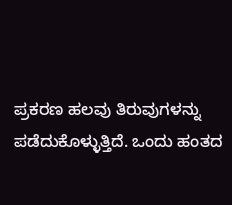ಪ್ರಕರಣ ಹಲವು ತಿರುವುಗಳನ್ನು ಪಡೆದುಕೊಳ್ಳುತ್ತಿದೆ. ಒಂದು ಹಂತದ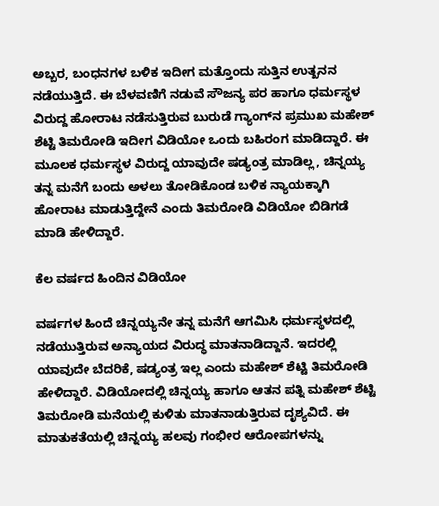ಅಬ್ಬರ, ಬಂಧನಗಳ ಬಳಿಕ ಇದೀಗ ಮತ್ತೊಂದು ಸುತ್ತಿನ ಉತ್ಖನನ ನಡೆಯುತ್ತಿದೆ. ಈ ಬೆಳವಣಿಗೆ ನಡುವೆ ಸೌಜನ್ಯ ಪರ ಹಾಗೂ ಧರ್ಮಸ್ಥಳ ವಿರುದ್ದ ಹೋರಾಟ ನಡೆಸುತ್ತಿರುವ ಬುರುಡೆ ಗ್ಯಾಂಗ್‌ನ ಪ್ರಮುಖ ಮಹೇಶ್ ಶೆಟ್ಟಿ ತಿಮರೋಡಿ ಇದೀಗ ವಿಡಿಯೋ ಒಂದು ಬಹಿರಂಗ ಮಾಡಿದ್ದಾರೆ. ಈ ಮೂಲಕ ಧರ್ಮಸ್ಥಳ ವಿರುದ್ದ ಯಾವುದೇ ಷಡ್ಯಂತ್ರ ಮಾಡಿಲ್ಲ, ಚಿನ್ನಯ್ಯ ತನ್ನ ಮನೆಗೆ ಬಂದು ಅಳಲು ತೋಡಿಕೊಂಡ ಬಳಿಕ ನ್ಯಾಯಕ್ಕಾಗಿ ಹೋರಾಟ ಮಾಡುತ್ತಿದ್ದೇನೆ ಎಂದು ತಿಮರೋಡಿ ವಿಡಿಯೋ ಬಿಡಿಗಡೆ ಮಾಡಿ ಹೇಳಿದ್ದಾರೆ.

ಕೆಲ ವರ್ಷದ ಹಿಂದಿನ ವಿಡಿಯೋ

ವರ್ಷಗಳ ಹಿಂದೆ ಚಿನ್ನಯ್ಯನೇ ತನ್ನ ಮನೆಗೆ ಆಗಮಿಸಿ ಧರ್ಮಸ್ಥಳದಲ್ಲಿ ನಡೆಯುತ್ತಿರುವ ಅನ್ಯಾಯದ ವಿರುದ್ಧ ಮಾತನಾಡಿದ್ದಾನೆ. ಇದರಲ್ಲಿ ಯಾವುದೇ ಬೆದರಿಕೆ, ಷಡ್ಯಂತ್ರ ಇಲ್ಲ ಎಂದು ಮಹೇಶ್ ಶೆಟ್ಟಿ ತಿಮರೋಡಿ ಹೇಳಿದ್ದಾರೆ. ವಿಡಿಯೋದಲ್ಲಿ ಚಿನ್ನಯ್ಯ ಹಾಗೂ ಆತನ ಪತ್ನಿ ಮಹೇಶ್ ಶೆಟ್ಟಿ ತಿಮರೋಡಿ ಮನೆಯಲ್ಲಿ ಕುಳಿತು ಮಾತನಾಡುತ್ತಿರುವ ದೃಶ್ಯವಿದೆ. ಈ ಮಾತುಕತೆಯಲ್ಲಿ ಚಿನ್ನಯ್ಯ ಹಲವು ಗಂಭೀರ ಆರೋಪಗಳನ್ನು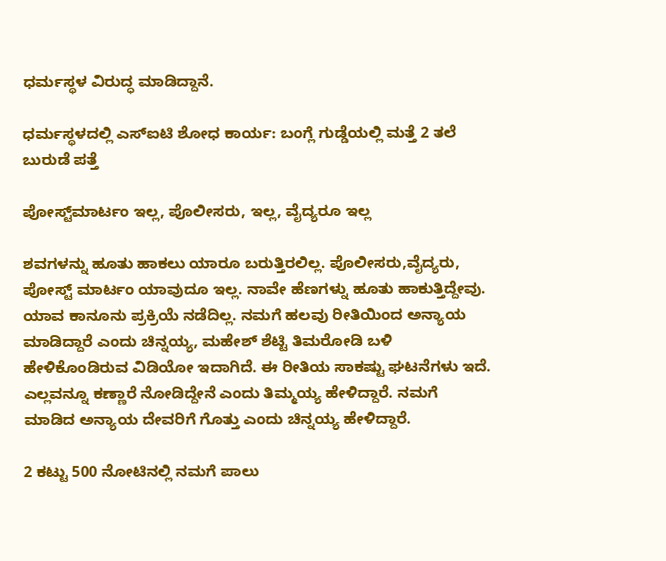ಧರ್ಮಸ್ಥಳ ವಿರುದ್ಧ ಮಾಡಿದ್ದಾನೆ.

ಧರ್ಮಸ್ಥಳದಲ್ಲಿ ಎಸ್ಐಟಿ ಶೋಧ ಕಾರ್ಯ: ಬಂಗ್ಲೆ ಗುಡ್ಡೆಯಲ್ಲಿ ಮತ್ತೆ 2 ತಲೆ ಬುರುಡೆ ಪತ್ತೆ

ಪೋಸ್ಟ್‌ಮಾರ್ಟಂ ಇಲ್ಲ, ಪೊಲೀಸರು, ಇಲ್ಲ, ವೈದ್ಯರೂ ಇಲ್ಲ

ಶವಗಳನ್ನು ಹೂತು ಹಾಕಲು ಯಾರೂ ಬರುತ್ತಿರಲಿಲ್ಲ. ಪೊಲೀಸರು,ವೈದ್ಯರು, ಪೋಸ್ಟ್ ಮಾರ್ಟಂ ಯಾವುದೂ ಇಲ್ಲ. ನಾವೇ ಹೆಣಗಳ್ನು ಹೂತು ಹಾಕುತ್ತಿದ್ದೇವು. ಯಾವ ಕಾನೂನು ಪ್ರಕ್ರಿಯೆ ನಡೆದಿಲ್ಲ. ನಮಗೆ ಹಲವು ರೀತಿಯಿಂದ ಅನ್ಯಾಯ ಮಾಡಿದ್ದಾರೆ ಎಂದು ಚಿನ್ನಯ್ಯ, ಮಹೇಶ್ ಶೆಟ್ಟಿ ತಿಮರೋಡಿ ಬಳಿ ಹೇಳಿಕೊಂಡಿರುವ ವಿಡಿಯೋ ಇದಾಗಿದೆ. ಈ ರೀತಿಯ ಸಾಕಷ್ಟು ಘಟನೆಗಳು ಇದೆ. ಎಲ್ಲವನ್ನೂ ಕಣ್ಣಾರೆ ನೋಡಿದ್ದೇನೆ ಎಂದು ತಿಮ್ಮಯ್ಯ ಹೇಳಿದ್ದಾರೆ. ನಮಗೆ ಮಾಡಿದ ಅನ್ಯಾಯ ದೇವರಿಗೆ ಗೊತ್ತು ಎಂದು ಚಿನ್ನಯ್ಯ ಹೇಳಿದ್ದಾರೆ.

2 ಕಟ್ಟು 500 ನೋಟಿನಲ್ಲಿ ನಮಗೆ ಪಾಲು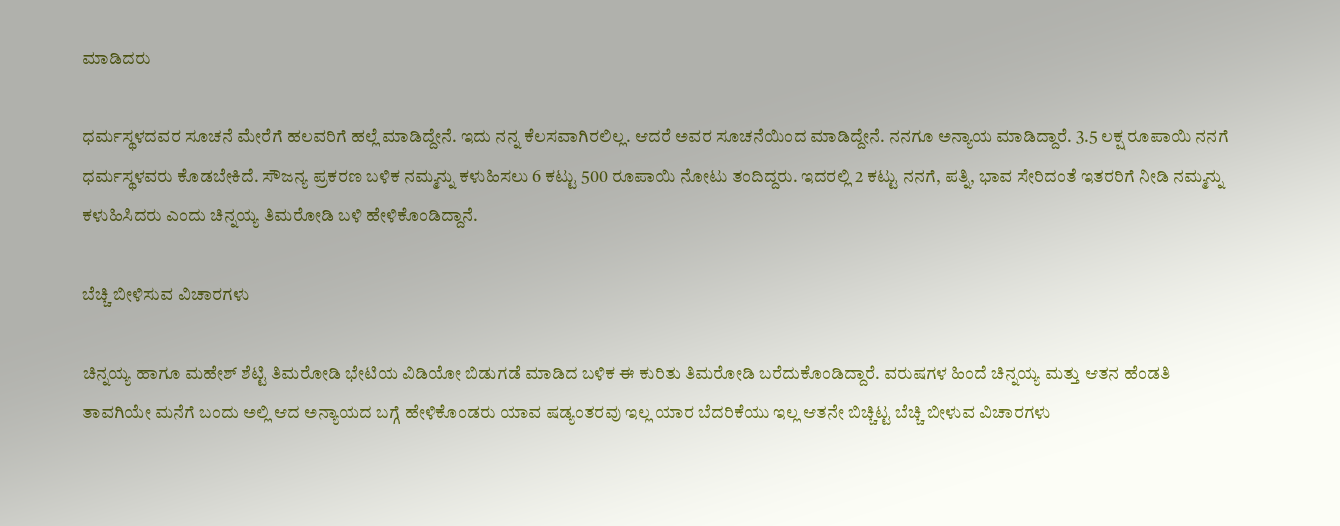ಮಾಡಿದರು

ಧರ್ಮಸ್ಥಳದವರ ಸೂಚನೆ ಮೇರೆಗೆ ಹಲವರಿಗೆ ಹಲ್ಲೆ ಮಾಡಿದ್ದೇನೆ. ಇದು ನನ್ನ ಕೆಲಸವಾಗಿರಲಿಲ್ಲ. ಆದರೆ ಅವರ ಸೂಚನೆಯಿಂದ ಮಾಡಿದ್ದೇನೆ. ನನಗೂ ಅನ್ಯಾಯ ಮಾಡಿದ್ದಾರೆ. 3.5 ಲಕ್ಷ ರೂಪಾಯಿ ನನಗೆ ಧರ್ಮಸ್ಥಳವರು ಕೊಡಬೇಕಿದೆ. ಸೌಜನ್ಯ ಪ್ರಕರಣ ಬಳಿಕ ನಮ್ಮನ್ನು ಕಳುಹಿಸಲು 6 ಕಟ್ಟು 500 ರೂಪಾಯಿ ನೋಟು ತಂದಿದ್ದರು. ಇದರಲ್ಲಿ 2 ಕಟ್ಟು ನನಗೆ, ಪತ್ನಿ, ಭಾವ ಸೇರಿದಂತೆ ಇತರರಿಗೆ ನೀಡಿ ನಮ್ಮನ್ನು ಕಳುಹಿಸಿದರು ಎಂದು ಚಿನ್ನಯ್ಯ ತಿಮರೋಡಿ ಬಳಿ ಹೇಳಿಕೊಂಡಿದ್ದಾನೆ.

ಬೆಚ್ಚಿ ಬೀಳಿಸುವ ವಿಚಾರಗಳು

ಚಿನ್ನಯ್ಯ ಹಾಗೂ ಮಹೇಶ್ ಶೆಟ್ಟಿ ತಿಮರೋಡಿ ಭೇಟಿಯ ವಿಡಿಯೋ ಬಿಡುಗಡೆ ಮಾಡಿದ ಬಳಿಕ ಈ ಕುರಿತು ತಿಮರೋಡಿ ಬರೆದುಕೊಂಡಿದ್ದಾರೆ. ವರುಷಗಳ ಹಿಂದೆ ಚಿನ್ನಯ್ಯ ಮತ್ತು ಆತನ ಹೆಂಡತಿ ತಾವಗಿಯೇ ಮನೆಗೆ ಬಂದು ಅಲ್ಲಿ ಆದ ಅನ್ಯಾಯದ ಬಗ್ಗೆ ಹೇಳಿಕೊಂಡರು ಯಾವ ಷಡ್ಯಂತರವು ಇಲ್ಲ ಯಾರ ಬೆದರಿಕೆಯು ಇಲ್ಲ ಆತನೇ ಬಿಚ್ಚಿಟ್ಟ ಬೆಚ್ಚಿ ಬೀಳುವ ವಿಚಾರಗಳು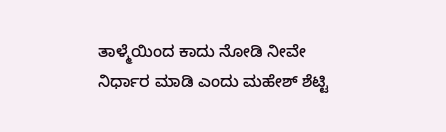ತಾಳ್ಮೆಯಿಂದ ಕಾದು ನೋಡಿ ನೀವೇ ನಿರ್ಧಾರ ಮಾಡಿ ಎಂದು ಮಹೇಶ್ ಶೆಟ್ಟಿ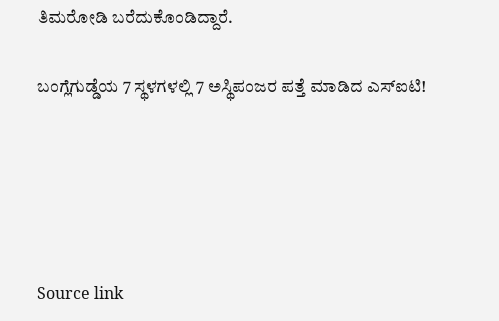ತಿಮರೋಡಿ ಬರೆದುಕೊಂಡಿದ್ದಾರೆ.

ಬಂಗ್ಲೆಗುಡ್ಡೆಯ 7 ಸ್ಥಳಗಳಲ್ಲಿ 7 ಅಸ್ಥಿಪಂಜರ ಪತ್ತೆ ಮಾಡಿದ ಎಸ್‌ಐಟಿ!





Source link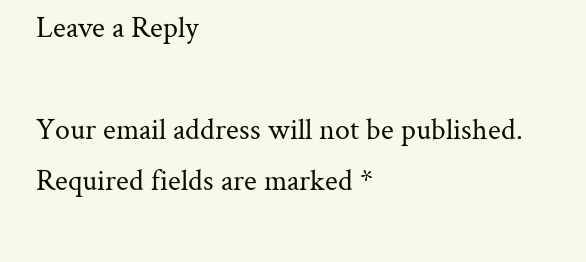Leave a Reply

Your email address will not be published. Required fields are marked *